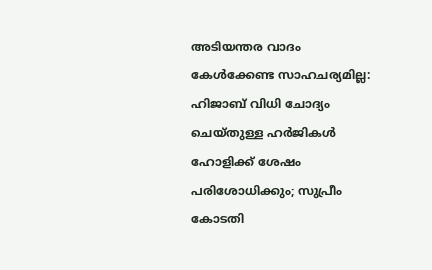അടിയന്തര വാദം കേൾക്കേണ്ട സാഹചര്യമില്ല: ഹിജാബ് വിധി ചോദ്യം ചെയ്തുള്ള ഹർജികൾ ഹോളിക്ക് ശേഷം പരിശോധിക്കും; സുപ്രീം കോടതി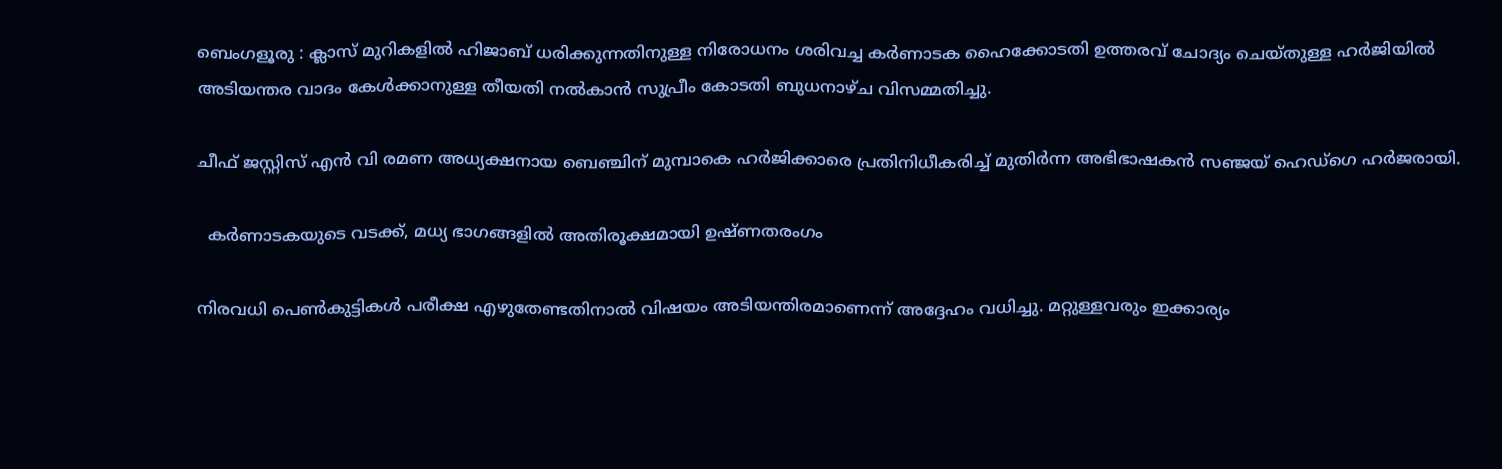ബെംഗളൂരു : ക്ലാസ് മുറികളിൽ ഹിജാബ് ധരിക്കുന്നതിനുള്ള നിരോധനം ശരിവച്ച കർണാടക ഹൈക്കോടതി ഉത്തരവ് ചോദ്യം ചെയ്തുള്ള ഹർജിയിൽ അടിയന്തര വാദം കേൾക്കാനുള്ള തീയതി നൽകാൻ സുപ്രീം കോടതി ബുധനാഴ്ച വിസമ്മതിച്ചു.

ചീഫ് ജസ്റ്റിസ് എൻ വി രമണ അധ്യക്ഷനായ ബെഞ്ചിന് മുമ്പാകെ ഹർജിക്കാരെ പ്രതിനിധീകരിച്ച് മുതിർന്ന അഭിഭാഷകൻ സഞ്ജയ് ഹെഡ്‌ഗെ ഹർജരായി.

  കർണാടകയുടെ വടക്ക്, മധ്യ ഭാഗങ്ങളിൽ അതിരൂക്ഷമായി ഉഷ്ണതരംഗം

നിരവധി പെൺകുട്ടികൾ പരീക്ഷ എഴുതേണ്ടതിനാൽ വിഷയം അടിയന്തിരമാണെന്ന് അദ്ദേഹം വധിച്ചു. മറ്റുള്ളവരും ഇക്കാര്യം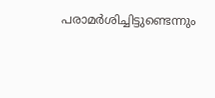പരാമർശിച്ചിട്ടുണ്ടെന്നും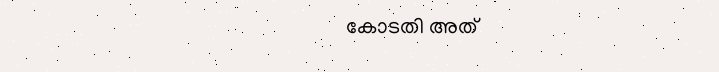കോടതി അത്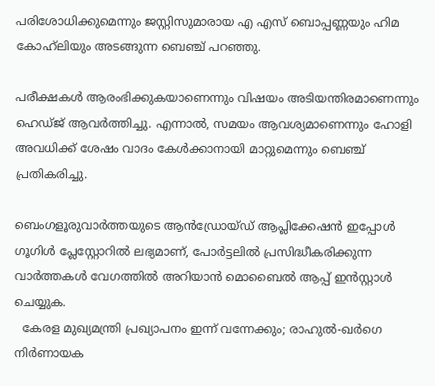പരിശോധിക്കുമെന്നും ജസ്റ്റിസുമാരായ എ എസ് ബൊപ്പണ്ണയും ഹിമ കോഹ്‌ലിയും അടങ്ങുന്ന ബെഞ്ച് പറഞ്ഞു.

പരീക്ഷകൾ ആരംഭിക്കുകയാണെന്നും വിഷയം അടിയന്തിരമാണെന്നും ഹെഡ്ജ് ആവർത്തിച്ചു. എന്നാൽ, സമയം ആവശ്യമാണെന്നും ഹോളി അവധിക്ക് ശേഷം വാദം കേൾക്കാനായി മാറ്റുമെന്നും ബെഞ്ച് പ്രതികരിച്ചു.

ബെംഗളൂരുവാർത്തയുടെ ആൻഡ്രോയ്ഡ് ആപ്ലിക്കേഷൻ ഇപ്പോൾ ഗൂഗിൾ പ്ലേസ്റ്റോറിൽ ലഭ്യമാണ്, പോർട്ടലിൽ പ്രസിദ്ധീകരിക്കുന്ന വാർത്തകൾ വേഗത്തിൽ അറിയാൻ മൊബൈൽ ആപ്പ് ഇൻസ്റ്റാൾ ചെയ്യുക.
  കേരള മുഖ്യമന്ത്രി പ്രഖ്യാപനം ഇന്ന് വന്നേക്കും; രാഹുൽ-ഖർഗെ നിർണായക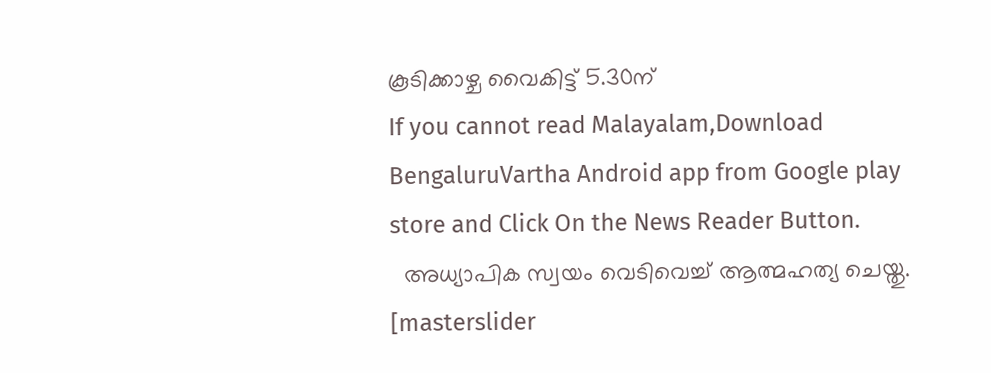കൂടിക്കാഴ്ച വൈകിട്ട് 5.30ന്
If you cannot read Malayalam,Download BengaluruVartha Android app from Google play store and Click On the News Reader Button.
  അധ്യാപിക സ്വയം വെടിവെച്ച് ആത്മഹത്യ ചെയ്തു.
[masterslider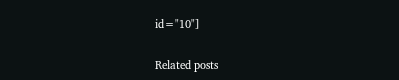id="10"]

Related posts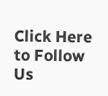Click Here to Follow Us